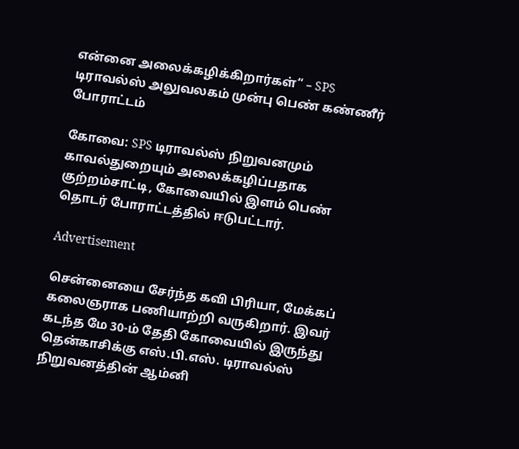என்னை அலைக்கழிக்கிறார்கள்” – SPS டிராவல்ஸ் அலுவலகம் முன்பு பெண் கண்ணீர் போராட்டம்

கோவை: SPS டிராவல்ஸ் நிறுவனமும் காவல்துறையும் அலைக்கழிப்பதாக குற்றம்சாட்டி, கோவையில் இளம் பெண் தொடர் போராட்டத்தில் ஈடுபட்டார்.

Advertisement

சென்னையை சேர்ந்த கவி பிரியா, மேக்கப் கலைஞராக பணியாற்றி வருகிறார். இவர் கடந்த மே 30-ம் தேதி கோவையில் இருந்து தென்காசிக்கு எஸ்.பி.எஸ். டிராவல்ஸ் நிறுவனத்தின் ஆம்னி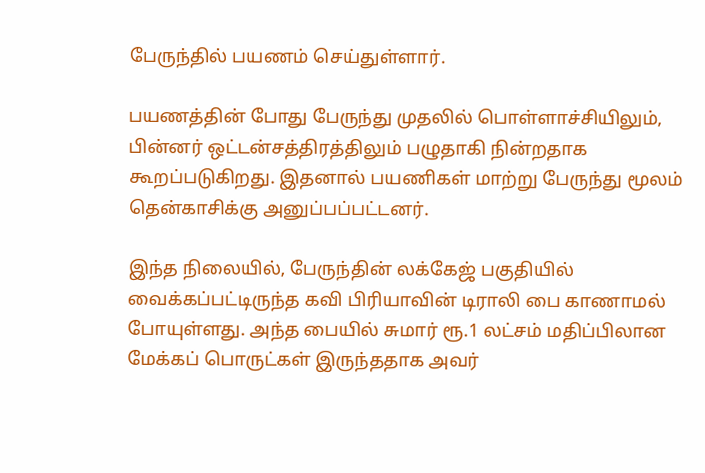பேருந்தில் பயணம் செய்துள்ளார்.

பயணத்தின் போது பேருந்து முதலில் பொள்ளாச்சியிலும், பின்னர் ஒட்டன்சத்திரத்திலும் பழுதாகி நின்றதாக கூறப்படுகிறது. இதனால் பயணிகள் மாற்று பேருந்து மூலம் தென்காசிக்கு அனுப்பப்பட்டனர்.

இந்த நிலையில், பேருந்தின் லக்கேஜ் பகுதியில் வைக்கப்பட்டிருந்த கவி பிரியாவின் டிராலி பை காணாமல் போயுள்ளது. அந்த பையில் சுமார் ரூ.1 லட்சம் மதிப்பிலான மேக்கப் பொருட்கள் இருந்ததாக அவர்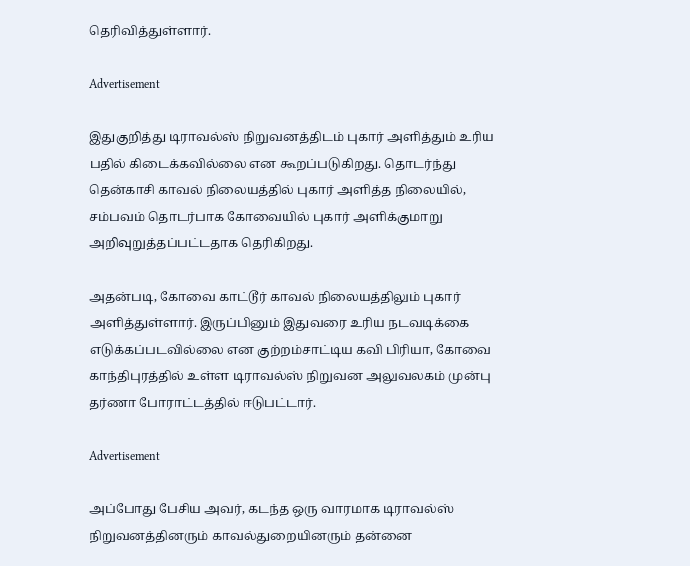தெரிவித்துள்ளார்.

Advertisement

இதுகுறித்து டிராவல்ஸ் நிறுவனத்திடம் புகார் அளித்தும் உரிய பதில் கிடைக்கவில்லை என கூறப்படுகிறது. தொடர்ந்து தென்காசி காவல் நிலையத்தில் புகார் அளித்த நிலையில், சம்பவம் தொடர்பாக கோவையில் புகார் அளிக்குமாறு அறிவுறுத்தப்பட்டதாக தெரிகிறது.

அதன்படி, கோவை காட்டூர் காவல் நிலையத்திலும் புகார் அளித்துள்ளார். இருப்பினும் இதுவரை உரிய நடவடிக்கை எடுக்கப்படவில்லை என குற்றம்சாட்டிய கவி பிரியா, கோவை காந்திபுரத்தில் உள்ள டிராவல்ஸ் நிறுவன அலுவலகம் முன்பு தர்ணா போராட்டத்தில் ஈடுபட்டார்.

Advertisement

அப்போது பேசிய அவர், கடந்த ஒரு வாரமாக டிராவல்ஸ் நிறுவனத்தினரும் காவல்துறையினரும் தன்னை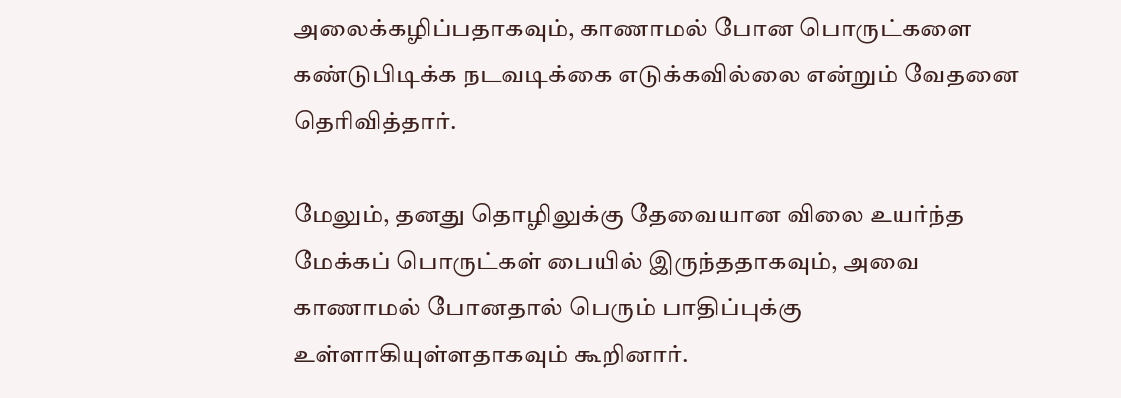அலைக்கழிப்பதாகவும், காணாமல் போன பொருட்களை கண்டுபிடிக்க நடவடிக்கை எடுக்கவில்லை என்றும் வேதனை தெரிவித்தார்.

மேலும், தனது தொழிலுக்கு தேவையான விலை உயர்ந்த மேக்கப் பொருட்கள் பையில் இருந்ததாகவும், அவை காணாமல் போனதால் பெரும் பாதிப்புக்கு உள்ளாகியுள்ளதாகவும் கூறினார்.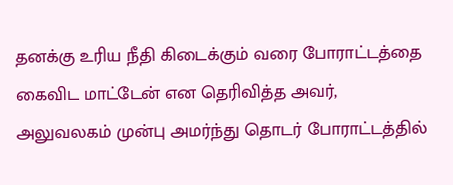தனக்கு உரிய நீதி கிடைக்கும் வரை போராட்டத்தை கைவிட மாட்டேன் என தெரிவித்த அவர், அலுவலகம் முன்பு அமர்ந்து தொடர் போராட்டத்தில்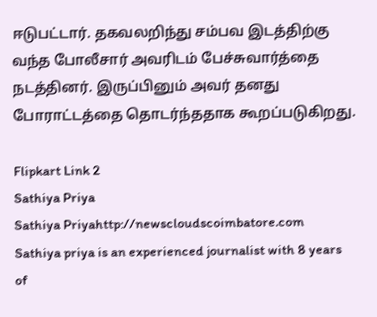ஈடுபட்டார். தகவலறிந்து சம்பவ இடத்திற்கு வந்த போலீசார் அவரிடம் பேச்சுவார்த்தை நடத்தினர். இருப்பினும் அவர் தனது போராட்டத்தை தொடர்ந்ததாக கூறப்படுகிறது.

Flipkart Link 2
Sathiya Priya
Sathiya Priyahttp://newscloudscoimbatore.com
Sathiya priya is an experienced journalist with 8 years of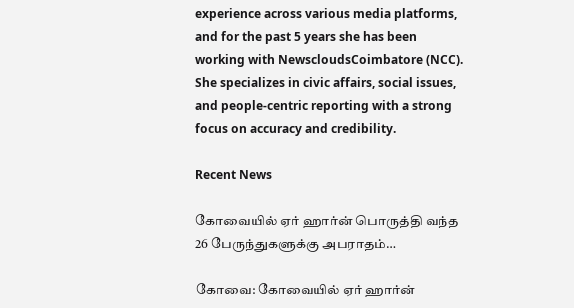experience across various media platforms, and for the past 5 years she has been working with NewscloudsCoimbatore (NCC). She specializes in civic affairs, social issues, and people-centric reporting with a strong focus on accuracy and credibility.

Recent News

கோவையில் ஏர் ஹார்ன் பொருத்தி வந்த 26 பேருந்துகளுக்கு அபராதம்…

கோவை: கோவையில் ஏர் ஹார்ன்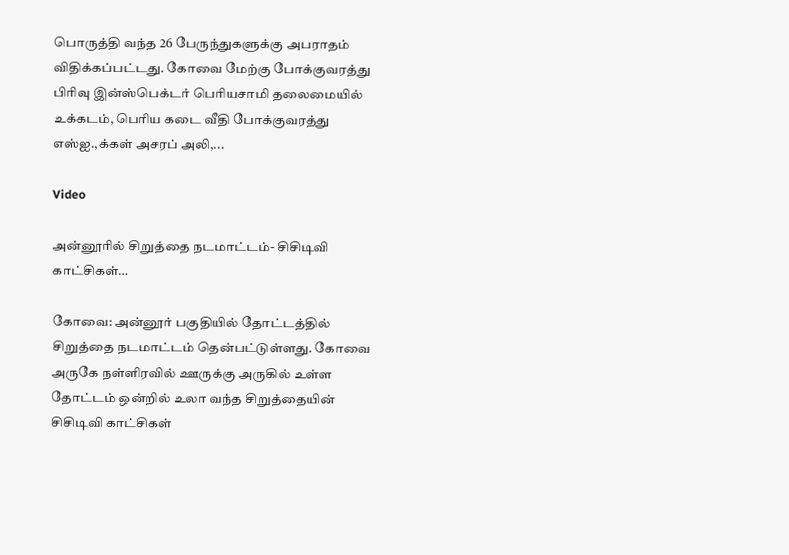பொருத்தி வந்த 26 பேருந்துகளுக்கு அபராதம் விதிக்கப்பட்டது. கோவை மேற்கு போக்குவரத்து பிரிவு இன்ஸ்பெக்டர் பெரியசாமி தலைமையில் உக்கடம், பெரிய கடை வீதி போக்குவரத்து எஸ்ஐ.,க்கள் அசரப் அலி,...

Video

அன்னூரில் சிறுத்தை நடமாட்டம்- சிசிடிவி காட்சிகள்…

கோவை: அன்னூர் பகுதியில் தோட்டத்தில் சிறுத்தை நடமாட்டம் தென்பட்டுள்ளது. கோவை அருகே நள்ளிரவில் ஊருக்கு அருகில் உள்ள தோட்டம் ஒன்றில் உலா வந்த சிறுத்தையின் சிசிடிவி காட்சிகள்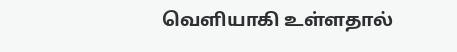வெளியாகி உள்ளதால்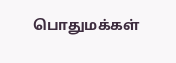பொதுமக்கள்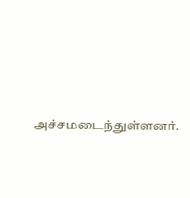அச்சமடைந்துள்ளனர்.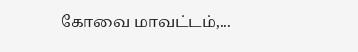கோவை மாவட்டம்,...